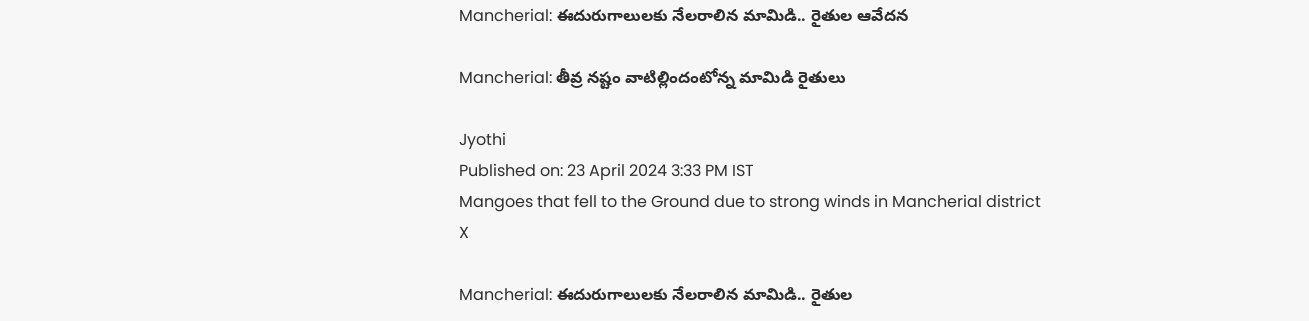Mancherial: ఈదురుగాలులకు నేలరాలిన మామిడి.. రైతుల ఆవేదన

Mancherial: తీవ్ర నష్టం వాటిల్లిందంటోన్న మామిడి రైతులు

Jyothi
Published on: 23 April 2024 3:33 PM IST
Mangoes that fell to the Ground due to strong winds in Mancherial district
X

Mancherial: ఈదురుగాలులకు నేలరాలిన మామిడి.. రైతుల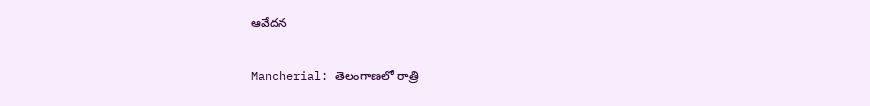ఆవేదన

Mancherial: తెలంగాణలో రాత్రి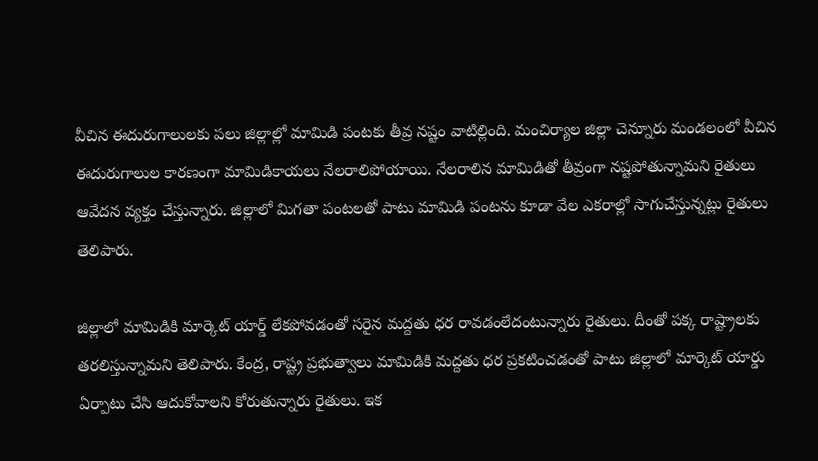వీచిన ఈదురుగాలులకు పలు జిల్లాల్లో మామిడి పంటకు తీవ్ర నష్టం వాటిల్లింది. మంచిర్యాల జిల్లా చెన్నూరు మండలంలో వీచిన ఈదురుగాలుల కారణంగా మామిడికాయలు నేలరాలిపోయాయి. నేలరాలిన మామిడితో తీవ్రంగా నష్టపోతున్నామని రైతులు ఆవేదన వ్యక్తం చేస్తున్నారు. జిల్లాలో మిగతా పంటలతో పాటు మామిడి పంటను కూడా వేల ఎకరాల్లో సాగుచేస్తున్నట్లు రైతులు తెలిపారు.

జిల్లాలో మామిడికి మార్కెట్ యార్డ్ లేకపోవడంతో సరైన మద్దతు ధర రావడంలేదంటున్నారు రైతులు. దీంతో పక్క రాష్ట్రాలకు తరలిస్తున్నామని తెలిపారు. కేంద్ర, రాష్ట్ర ప్రభుత్వాలు మామిడికి మద్దతు ధర ప్రకటించడంతో పాటు జిల్లాలో మార్కెట్ యార్డు ఏర్పాటు చేసి ఆదుకోవాలని కోరుతున్నారు రైతులు. ఇక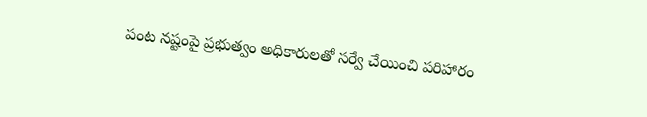పంట నష్టంపై ప్రభుత్వం అధికారులతో సర్వే చేయించి పరిహారం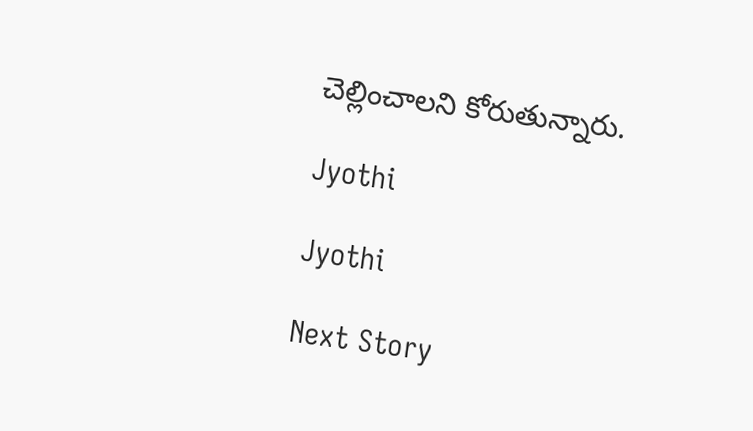చెల్లించాలని కోరుతున్నారు.

Jyothi

Jyothi

Next Story